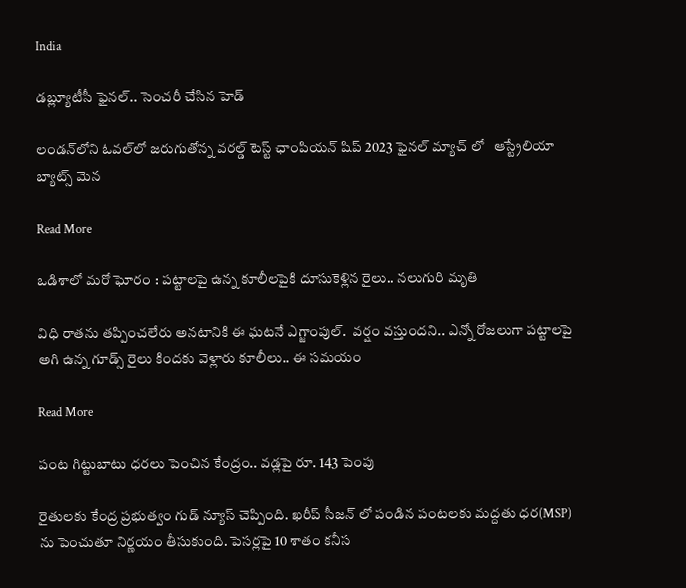India

డబ్ల్యూటీసీ ఫైనల్‌.. సెంచరీ చేసిన హెడ్

లండన్‌లోని ఓవల్‌లో జరుగుతోన్న వరల్డ్‌ టెస్ట్‌ ఛాంపియన్‌ షిప్‌ 2023 ఫైనల్‌ మ్యాచ్ లో   ఆస్ట్రేలియా బ్యాట్స్ మెన

Read More

ఒడిశాలో మరో ఘోరం : పట్టాలపై ఉన్న కూలీలపైకి దూసుకెళ్లిన రైలు.. నలుగురి మృతి

విధి రాతను తప్పించలేరు అనటానికి ఈ ఘటనే ఎగ్జాంపుల్.  వర్షం వస్తుందని.. ఎన్నో రోజలుగా పట్టాలపై అగి ఉన్న గూడ్స్ రైలు కిందకు వెళ్లారు కూలీలు.. ఈ సమయం

Read More

పంట గిట్టుబాటు ధరలు పెంచిన కేంద్రం.. వడ్లపై రూ. 143 పెంపు

రైతులకు కేంద్ర ప్రభుత్వం గుడ్ న్యూస్ చెప్పింది. ఖరీప్ సీజన్ లో పండిన పంటలకు మద్దతు ధర(MSP) ను పెంచుతూ నిర్ణయం తీసుకుంది. పెసర్లపై 10 శాతం కనీస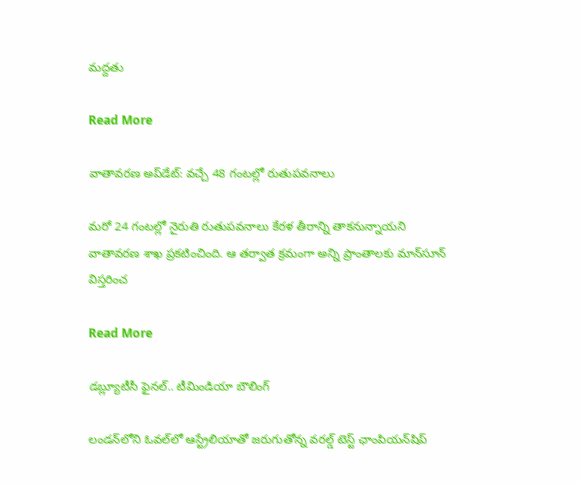మద్దతు

Read More

వాతావరణ అప్‌డేట్: వచ్చే 48 గంటల్లో రుతుపవనాలు

మరో 24 గంటల్లో నైరుతి రుతుపవనాలు కేరళ తీరాన్ని తాకనున్నాయని వాతావరణ శాఖ ప్రకటించింది. ఆ తర్వాత క్రమంగా అన్ని ప్రాంతాలకు మాన్‌సూన్‌ విస్తరించ

Read More

డబ్ల్యూటీసీ ఫైనల్‌.. టీమిండియా బౌలింగ్

లండన్‌లోని ఓవల్‌లో ఆస్ట్రేలియాతో జరుగుతోన్న వరల్డ్‌ టెస్ట్‌ ఛాంపియన్‌షిప్‌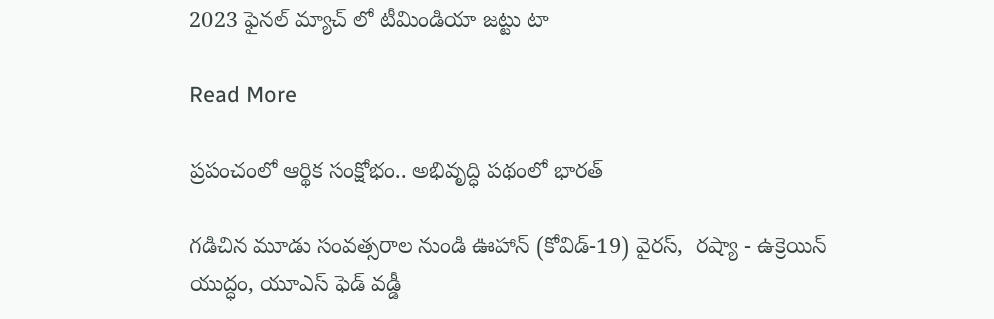2023 ఫైనల్‌ మ్యాచ్ లో టీమిండియా జట్టు టా

Read More

ప్రపంచంలో ఆర్థిక సంక్షోభం.. అభివృద్ధి పథంలో భారత్

గడిచిన మూడు సంవత్సరాల నుండి ఊహాన్ (కోవిడ్-19) వైరస్,  రష్యా - ఉక్రెయిన్ యుద్ధం, యూఎస్ ఫెడ్ వడ్డీ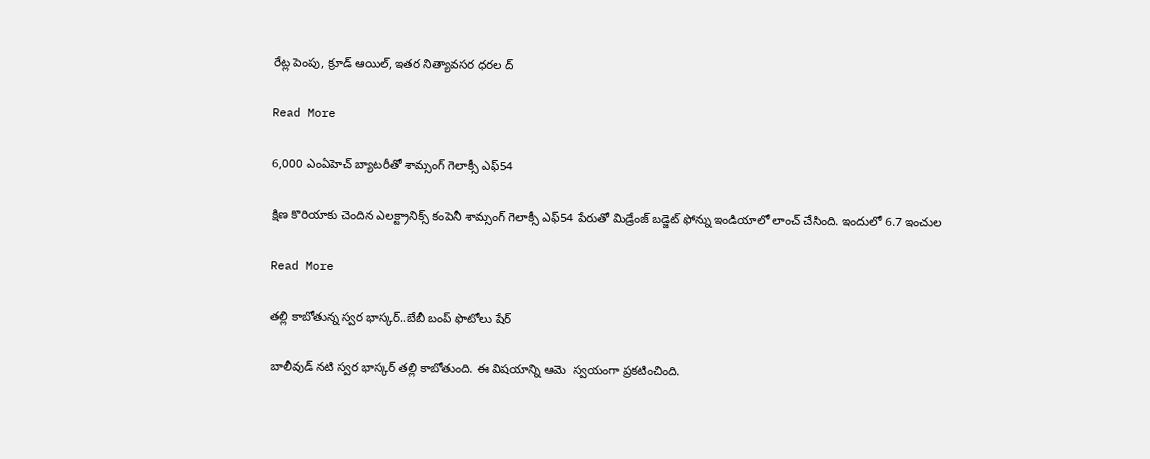రేట్ల పెంపు, క్రూడ్ ఆయిల్, ఇతర నిత్యావసర ధరల ద్

Read More

6,000 ఎంఏహెచ్ బ్యాటరీతో శామ్సంగ్ గెలాక్సీ ఎఫ్54

క్షిణ కొరియాకు చెందిన ఎలక్ట్రానిక్స్ కంపెనీ శామ్సంగ్ గెలాక్సీ ఎఫ్54 పేరుతో మిడ్రేంజ్ బడ్జెట్ ఫోన్ను ఇండియాలో లాంచ్ చేసింది. ఇందులో 6.7 ఇంచుల

Read More

తల్లి కాబోతున్న స్వర భాస్కర్..బేబీ బంప్ ఫొటోలు షేర్

బాలీవుడ్ నటి స్వర భాస్కర్ తల్లి కాబోతుంది. ఈ విషయాన్ని ఆమె  స్వయంగా ప్రకటించింది.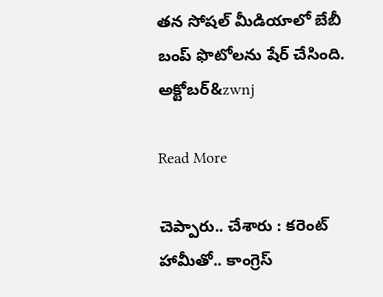తన సోషల్ మీడియాలో బేబీ బంప్ ఫొటోలను షేర్ చేసింది. అక్టోబర్&zwnj

Read More

చెప్పారు.. చేశారు : కరెంట్ హామీతో.. కాంగ్రెస్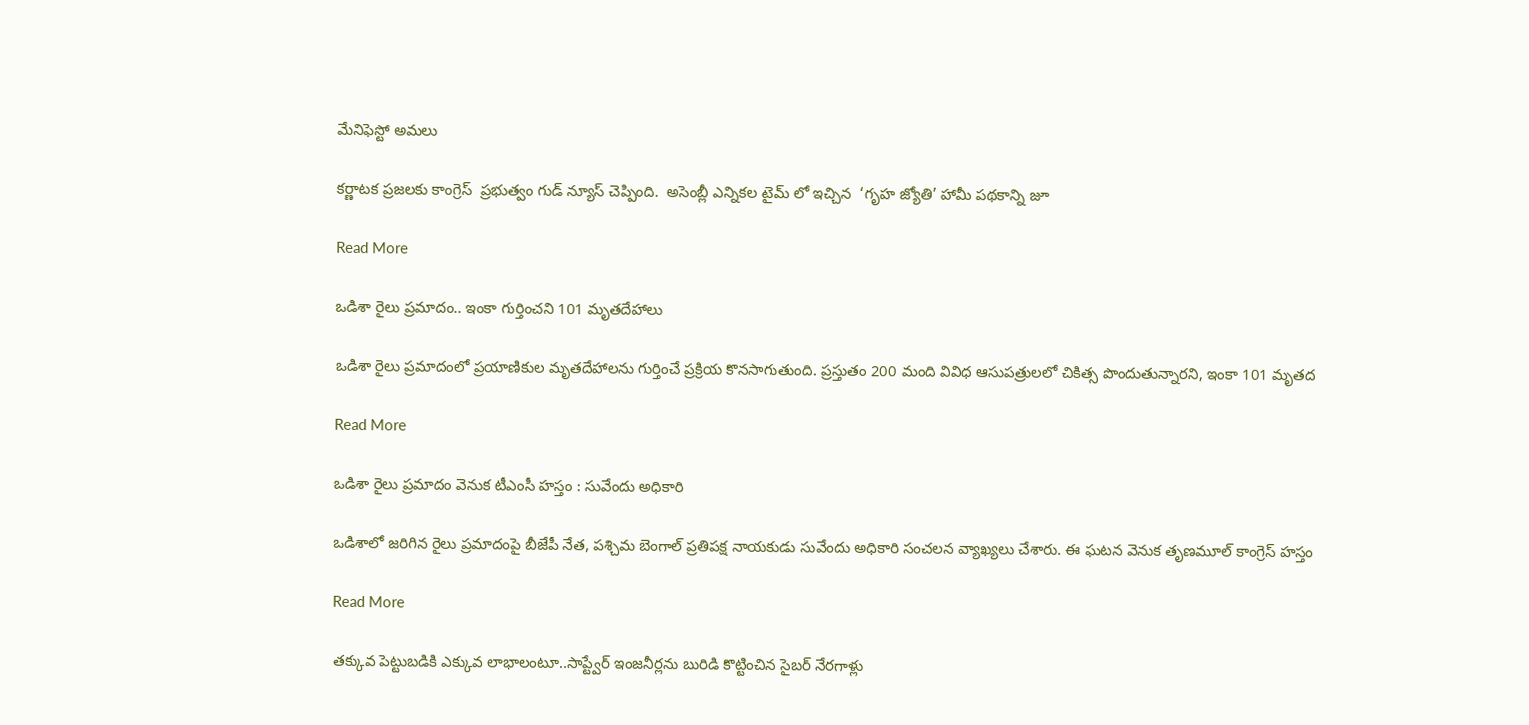మేనిఫెస్టో అమలు

కర్ణాటక ప్రజలకు కాంగ్రెస్  ప్రభుత్వం గుడ్ న్యూస్ చెప్పింది.  అసెంబ్లీ ఎన్నికల టైమ్ లో ఇచ్చిన  ‘గృహ జ్యోతి’ హామీ పథకాన్ని జూ

Read More

ఒడిశా రైలు ప్రమాదం.. ఇంకా గుర్తించని 101 మృతదేహాలు

ఒడిశా రైలు ప్రమాదంలో ప్రయాణికుల మృతదేహాలను గుర్తించే ప్రక్రియ కొనసాగుతుంది. ప్రస్తుతం 200 మంది వివిధ ఆసుపత్రులలో చికిత్స పొందుతున్నారని, ఇంకా 101 మృతద

Read More

ఒడిశా రైలు ప్రమాదం వెనుక టీఎంసీ హస్తం : సువేందు అధికారి

ఒడిశాలో జరిగిన రైలు ప్రమాదంపై బీజేపీ నేత, పశ్చిమ బెంగాల్ ప్రతిపక్ష నాయకుడు సువేందు అధికారి సంచలన వ్యాఖ్యలు చేశారు. ఈ ఘటన వెనుక తృణమూల్ కాంగ్రెస్ హస్తం

Read More

తక్కువ పెట్టుబడికి ఎక్కువ లాభాలంటూ..సాప్ట్వేర్ ఇంజనీర్లను బురిడి కొట్టించిన సైబ‌ర్ నేర‌గాళ్లు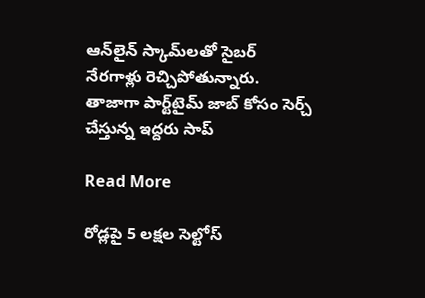ఆన్‌లైన్ స్కామ్‌ల‌తో సైబ‌ర్ నేర‌గాళ్లు రెచ్చిపోతున్నారు.  తాజాగా పార్ట్‌టైమ్ జాబ్ కోసం సెర్చ్ చేస్తున్న ఇద్దరు సాప్

Read More

రోడ్లపై 5 లక్షల సెల్టోస్‌‌‌‌‌‌‌‌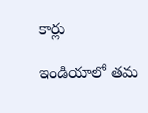కార్లు

ఇండియాలో తమ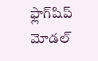ఫ్లాగ్‌‌‌‌‌‌‌‌షిప్ మోడల్‌‌‌‌‌‌‌‌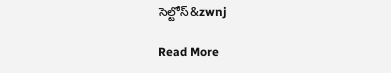సెల్టోస్‌‌&zwnj

Read More